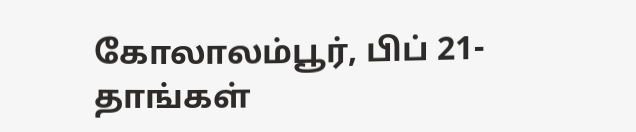கோலாலம்பூர், பிப் 21- தாங்கள்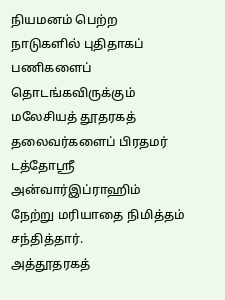நியமனம் பெற்ற நாடுகளில் புதிதாகப் பணிகளைப் தொடங்கவிருக்கும் மலேசியத் தூதரகத் தலைவர்களைப் பிரதமர் டத்தோஸ்ரீ அன்வார்இப்ராஹிம் நேற்று மரியாதை நிமித்தம் சந்தித்தார்.
அத்தூதரகத்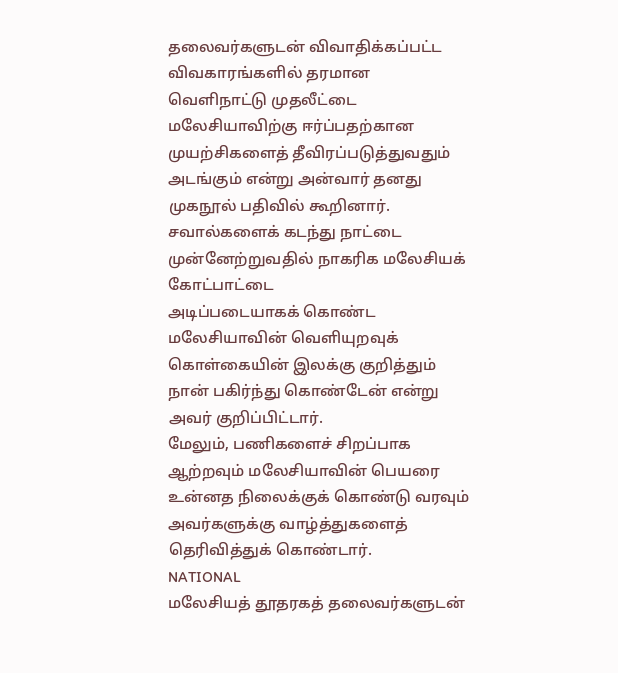தலைவர்களுடன் விவாதிக்கப்பட்ட விவகாரங்களில் தரமான வெளிநாட்டு முதலீட்டை மலேசியாவிற்கு ஈர்ப்பதற்கான முயற்சிகளைத் தீவிரப்படுத்துவதும் அடங்கும் என்று அன்வார் தனது முகநூல் பதிவில் கூறினார்.
சவால்களைக் கடந்து நாட்டை முன்னேற்றுவதில் நாகரிக மலேசியக் கோட்பாட்டை
அடிப்படையாகக் கொண்ட மலேசியாவின் வெளியுறவுக் கொள்கையின் இலக்கு குறித்தும் நான் பகிர்ந்து கொண்டேன் என்று அவர் குறிப்பிட்டார்.
மேலும், பணிகளைச் சிறப்பாக ஆற்றவும் மலேசியாவின் பெயரை உன்னத நிலைக்குக் கொண்டு வரவும் அவர்களுக்கு வாழ்த்துகளைத் தெரிவித்துக் கொண்டார்.
NATIONAL
மலேசியத் தூதரகத் தலைவர்களுடன்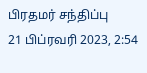பிரதமர் சந்திப்பு
21 பிப்ரவரி 2023, 2:54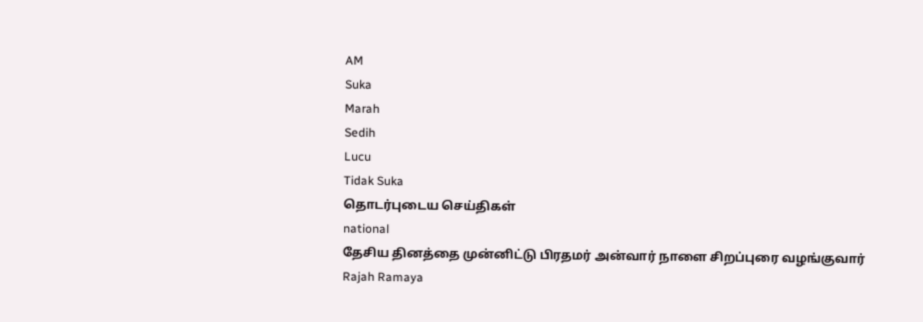AM
Suka
Marah
Sedih
Lucu
Tidak Suka
தொடர்புடைய செய்திகள்
national
தேசிய தினத்தை முன்னிட்டு பிரதமர் அன்வார் நாளை சிறப்புரை வழங்குவார்
Rajah Ramaya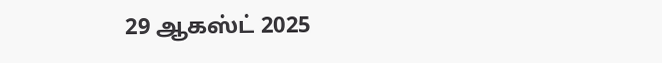29 ஆகஸ்ட் 2025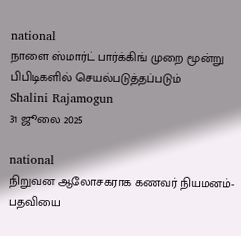national
நாளை ஸ்மார்ட் பார்க்கிங் முறை மூன்று பிபிடிகளில் செயல்படுத்தப்படும்
Shalini Rajamogun
31 ஜூலை 2025

national
நிறுவன ஆலோசகராக கணவர் நியமனம்- பதவியை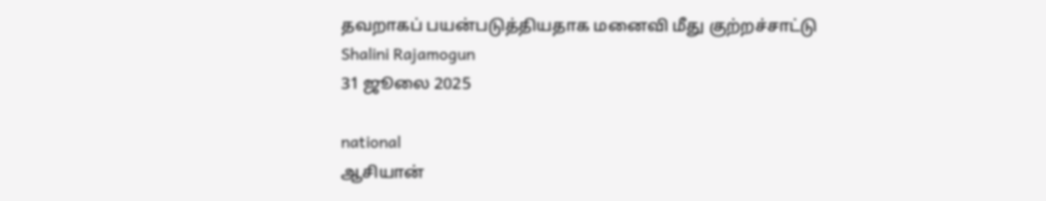தவறாகப் பயன்படுத்தியதாக மனைவி மீது குற்றச்சாட்டு
Shalini Rajamogun
31 ஜூலை 2025

national
ஆசியான்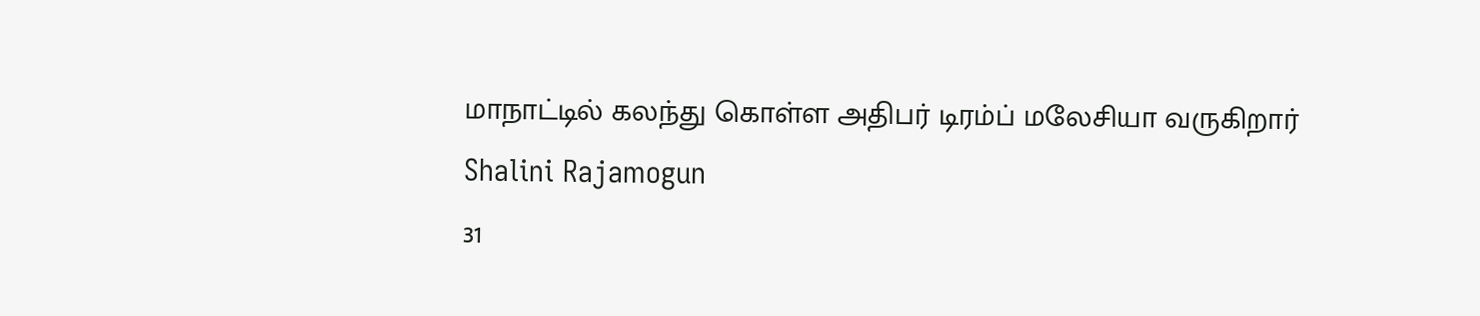மாநாட்டில் கலந்து கொள்ள அதிபர் டிரம்ப் மலேசியா வருகிறார்
Shalini Rajamogun
31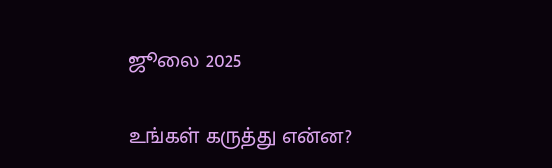ஜூலை 2025

உங்கள் கருத்து என்ன?